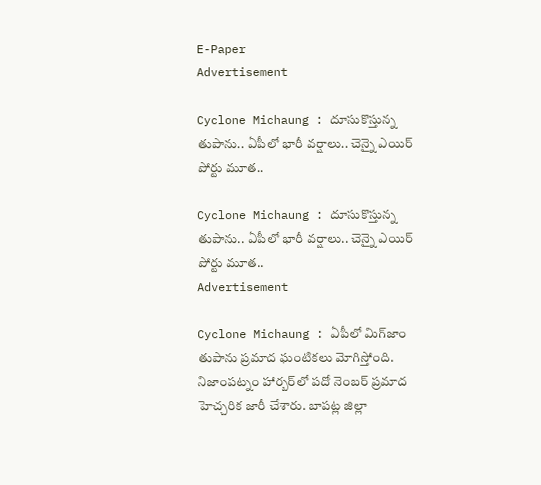E-Paper
Advertisement

Cyclone Michaung : దూసుకొస్తున్న తుపాను.. ఏపీలో భారీ వర్షాలు.. చెన్నై ఎయిర్ పోర్టు మూత..

Cyclone Michaung : దూసుకొస్తున్న తుపాను.. ఏపీలో భారీ వర్షాలు.. చెన్నై ఎయిర్ పోర్టు మూత..
Advertisement

Cyclone Michaung : ఏపీలో మిగ్‌జాం తుపాను ప్రమాద ఘంటికలు మోగిస్తోంది. నిజాంపట్నం హార్బర్‌లో పదో నెంబర్‌ ప్రమాద హెచ్చరిక జారీ చేశారు. బాపట్ల జిల్లా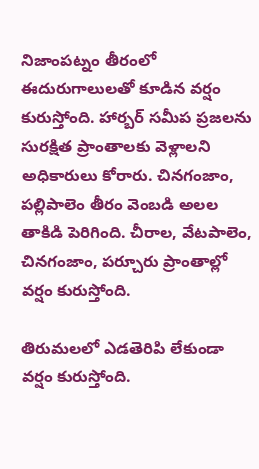నిజాంపట్నం తీరంలో ఈదురుగాలులతో కూడిన వర్షం కురుస్తోంది. హార్బర్‌ సమీప ప్రజలను సురక్షిత ప్రాంతాలకు వెళ్లాలని అధికారులు కోరారు. చినగంజాం, పల్లిపాలెం తీరం వెంబడి అలల తాకిడి పెరిగింది. చీరాల, వేటపాలెం, చినగంజాం, పర్చూరు ప్రాంతాల్లో వర్షం కురుస్తోంది.

తిరుమలలో ఎడతెరిపి లేకుండా వర్షం కురుస్తోంది.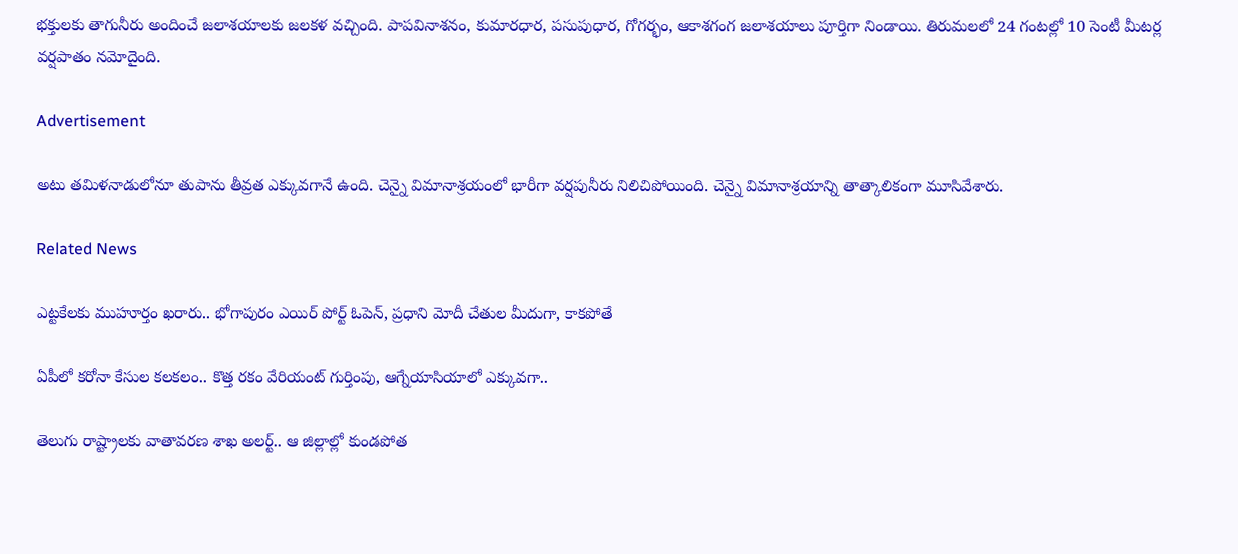భక్తులకు తాగునీరు అందించే జలాశయాలకు జలకళ వచ్చింది. పాపవినాశనం, కుమారధార, పసుపుధార, గోగర్భం, ఆకాశగంగ జలాశయాలు పూర్తిగా నిండాయి. తిరుమలలో 24 గంటల్లో 10 సెంటీ మీటర్ల వర్షపాతం నమోదైంది.

Advertisement

అటు తమిళనాడులోనూ తుపాను తీవ్రత ఎక్కువగానే ఉంది. చెన్నై విమానాశ్రయంలో భారీగా వర్షపునీరు నిలిచిపోయింది. చెన్నై విమానాశ్రయాన్ని తాత్కాలికంగా మూసివేశారు.

Related News

ఎట్టకేలకు ముహూర్తం ఖరారు.. భోగాపురం ఎయిర్ పోర్ట్ ఓపెన్, ప్రధాని మోదీ చేతుల మీదుగా, కాకపోతే

ఏపీలో కరోనా కేసుల కలకలం.. కొత్త రకం వేరియంట్ గుర్తింపు, ఆగ్నేయాసియాలో ఎక్కువగా..

తెలుగు రాష్ట్రాలకు వాతావరణ శాఖ అలర్ట్.. ఆ జిల్లాల్లో కుండపోత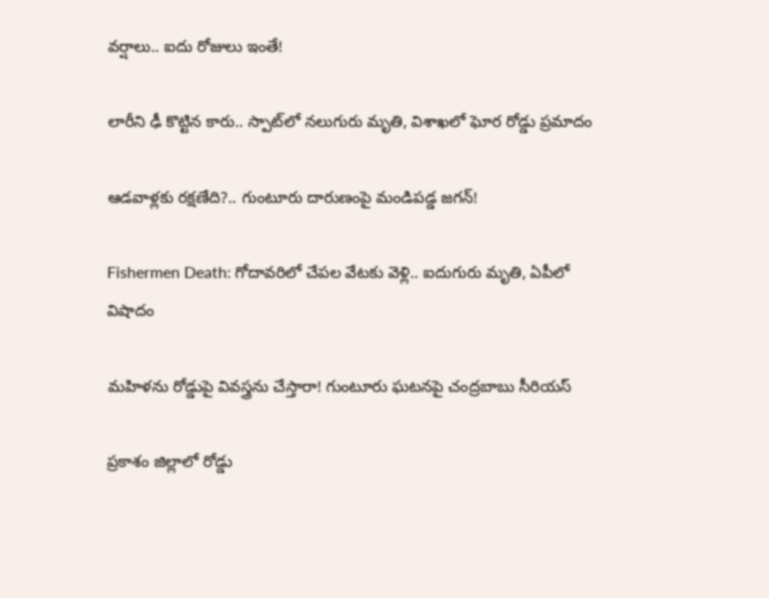వర్షాలు.. ఐదు రోజులు ఇంతే!

లారీని ఢీ కొట్టిన కారు.. స్పాట్‌లో నలుగురు మృతి, విశాఖలో ఘోర రోడ్డు ప్రమాదం

ఆడవాళ్లకు రక్షణేది?.. గుంటూరు దారుణంపై మండిపడ్డ జగన్!

Fishermen Death: గోదావరిలో చేపల వేటకు వెళ్లి.. ఐదుగురు మృతి, ఏపీలో విషాదం

మహిళను రోడ్డుపై వివస్త్రను చేస్తారా! గుంటూరు ఘటనపై చంద్రబాబు సీరియస్

ప్రకాశం జిల్లాలో రోడ్డు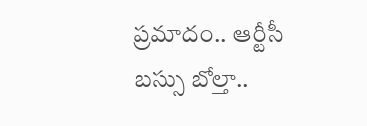ప్రమాదం.. ఆర్టీసీ బస్సు బోల్తా..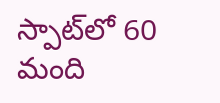స్పాట్‌‌లో 60 మంది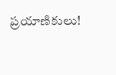ప్రయాణికులు!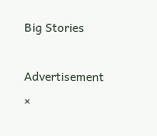Big Stories

Advertisement
×